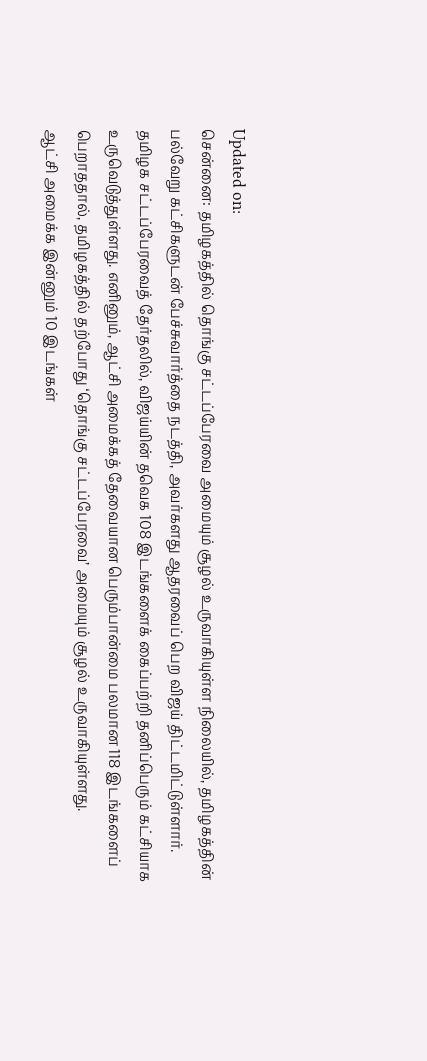Updated on:
சென்னை: தமிழகத்தில் தொங்கு சட்டப்பேரவை அமையும் சூழல் உருவாகியுள்ள நிலையில், தமிழகத்தின் பல்வேறு கட்சிகளுடன் பேச்சுவார்த்தை நடத்தி, அவர்களது ஆதரவைப் பெற விஜய் திட்டமிட்டுள்ளார்.
தமிழக சட்டப்பேரவைத் தேர்தலில், விஜய்யின் தவெக 108 இடங்களைக் கைப்பற்றி தனிப்பெரும் கட்சியாக உருவெடுத்துள்ளது. எனினும், ஆட்சி அமைக்கத் தேவையான பெரும்பான்மை பலமான 118 இடங்களைப் பெறாததால், தமிழகத்தில் தற்போது ‘தொங்கு சட்டப்பேரவை’ அமையும் சூழல் உருவாகியுள்ளது.
ஆட்சி அமைக்க இன்னும் 10 இடங்கள்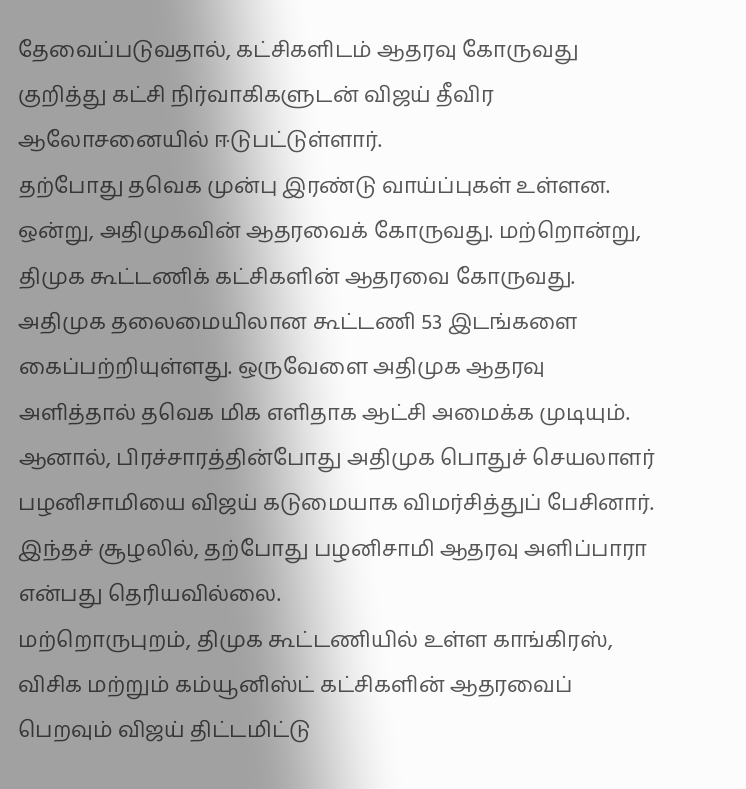தேவைப்படுவதால், கட்சிகளிடம் ஆதரவு கோருவது குறித்து கட்சி நிர்வாகிகளுடன் விஜய் தீவிர ஆலோசனையில் ஈடுபட்டுள்ளார்.
தற்போது தவெக முன்பு இரண்டு வாய்ப்புகள் உள்ளன. ஒன்று, அதிமுகவின் ஆதரவைக் கோருவது. மற்றொன்று, திமுக கூட்டணிக் கட்சிகளின் ஆதரவை கோருவது.
அதிமுக தலைமையிலான கூட்டணி 53 இடங்களை கைப்பற்றியுள்ளது. ஒருவேளை அதிமுக ஆதரவு அளித்தால் தவெக மிக எளிதாக ஆட்சி அமைக்க முடியும். ஆனால், பிரச்சாரத்தின்போது அதிமுக பொதுச் செயலாளர் பழனிசாமியை விஜய் கடுமையாக விமர்சித்துப் பேசினார். இந்தச் சூழலில், தற்போது பழனிசாமி ஆதரவு அளிப்பாரா என்பது தெரியவில்லை.
மற்றொருபுறம், திமுக கூட்டணியில் உள்ள காங்கிரஸ், விசிக மற்றும் கம்யூனிஸ்ட் கட்சிகளின் ஆதரவைப் பெறவும் விஜய் திட்டமிட்டு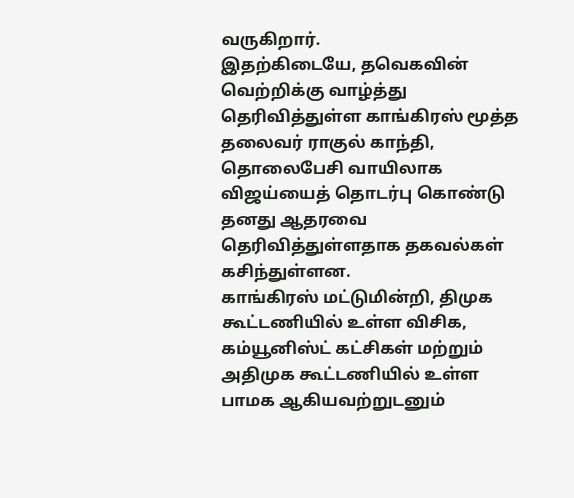வருகிறார்.
இதற்கிடையே, தவெகவின் வெற்றிக்கு வாழ்த்து தெரிவித்துள்ள காங்கிரஸ் மூத்த தலைவர் ராகுல் காந்தி, தொலைபேசி வாயிலாக விஜய்யைத் தொடர்பு கொண்டு தனது ஆதரவை தெரிவித்துள்ளதாக தகவல்கள் கசிந்துள்ளன.
காங்கிரஸ் மட்டுமின்றி, திமுக கூட்டணியில் உள்ள விசிக, கம்யூனிஸ்ட் கட்சிகள் மற்றும் அதிமுக கூட்டணியில் உள்ள பாமக ஆகியவற்றுடனும்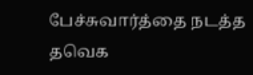பேச்சுவார்த்தை நடத்த தவெக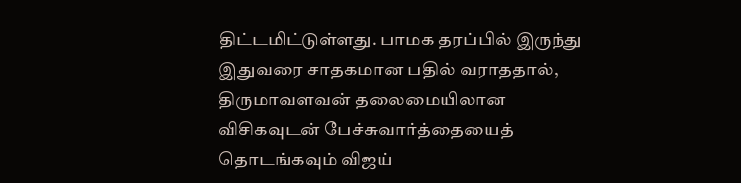திட்டமிட்டுள்ளது. பாமக தரப்பில் இருந்து இதுவரை சாதகமான பதில் வராததால், திருமாவளவன் தலைமையிலான விசிகவுடன் பேச்சுவார்த்தையைத் தொடங்கவும் விஜய்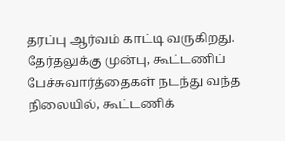தரப்பு ஆர்வம் காட்டி வருகிறது.
தேர்தலுக்கு முன்பு, கூட்டணிப் பேச்சுவார்த்தைகள் நடந்து வந்த நிலையில், கூட்டணிக்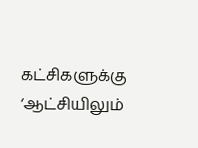கட்சிகளுக்கு ‘ஆட்சியிலும்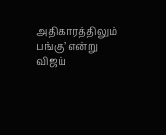அதிகாரத்திலும் பங்கு’ என்று விஜய்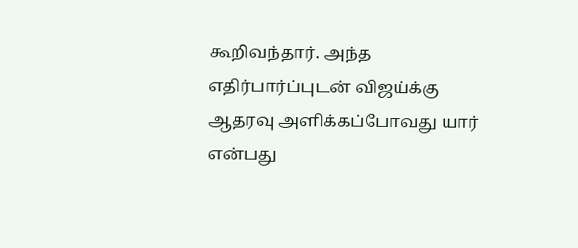கூறிவந்தார். அந்த எதிர்பார்ப்புடன் விஜய்க்கு ஆதரவு அளிக்கப்போவது யார் என்பது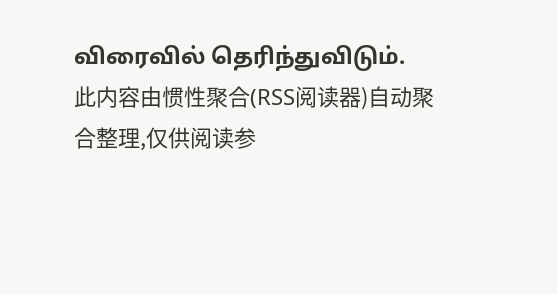விரைவில் தெரிந்துவிடும்.
此内容由惯性聚合(RSS阅读器)自动聚合整理,仅供阅读参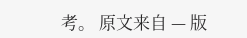考。 原文来自 — 版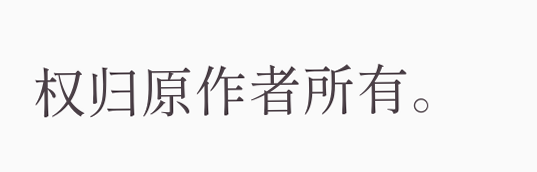权归原作者所有。